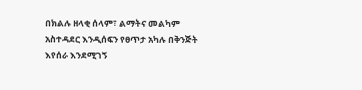በክልሉ ዘላቂ ሰላም፣ ልማትና መልካም አስተዳደር እንዲሰፍን የፀጥታ አካሉ በቅንጅት እየሰራ እንደሚገኝ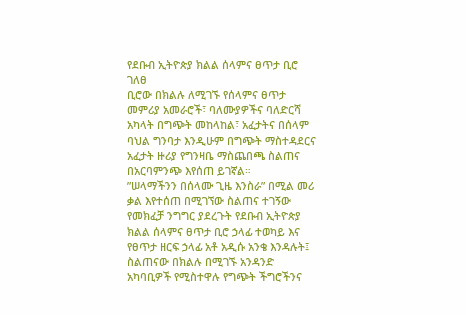የደቡብ ኢትዮጵያ ክልል ሰላምና ፀጥታ ቢሮ ገለፀ
ቢሮው በክልሉ ለሚገኙ የሰላምና ፀጥታ መምሪያ አመራሮች፣ ባለሙያዎችና ባለድርሻ አካላት በግጭት መከላከል፣ አፈታትና በሰላም ባህል ግንባታ እንዲሁም በግጭት ማስተዳደርና አፈታት ዙሪያ የግንዛቤ ማስጨበጫ ስልጠና በአርባምንጭ እየሰጠ ይገኛል።
”ሠላማችንን በሰላሙ ጊዜ እንስራ” በሚል መሪ ቃል እየተሰጠ በሚገኘው ስልጠና ተገኝው የመክፈቻ ንግግር ያደረጉት የደቡብ ኢትዮጵያ ክልል ሰላምና ፀጥታ ቢሮ ኃላፊ ተወካይ እና የፀጥታ ዘርፍ ኃላፊ አቶ አዲሱ አንቄ እንዳሉት፤ ስልጠናው በክልሉ በሚገኙ አንዳንድ አካባቢዎች የሚስተዋሉ የግጭት ችግሮችንና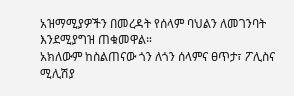አዝማሚያዎችን በመረዳት የሰላም ባህልን ለመገንባት እንደሚያግዝ ጠቁመዋል።
አክለውም ከስልጠናው ጎን ለጎን ሰላምና ፀጥታ፣ ፖሊስና ሚሊሽያ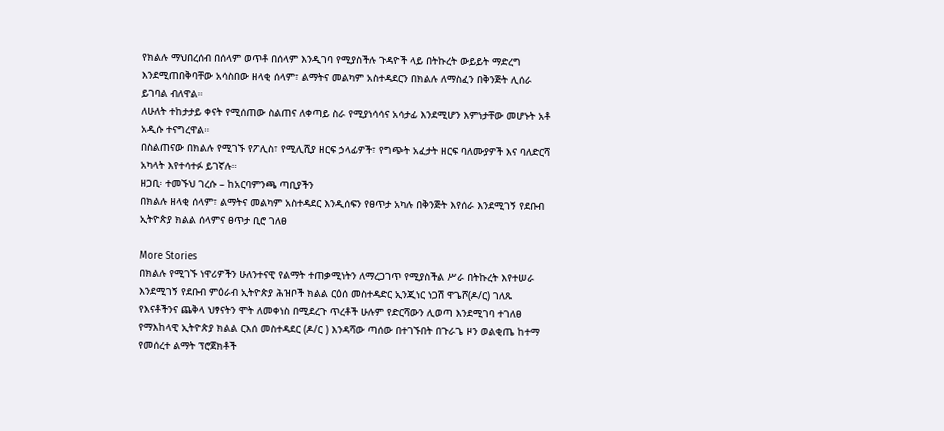የክልሉ ማህበረሰብ በሰላም ወጥቶ በሰላም እንዲገባ የሚያስችሉ ጉዳዮች ላይ በትኩረት ውይይት ማድረግ እንደሚጠበቅባቸው አሳስበው ዘላቂ ሰላም፣ ልማትና መልካም አስተዳደርን በክልሉ ለማስፈን በቅንጅት ሊሰራ ይገባል ብለዋል።
ለሁለት ተከታታይ ቀናት የሚሰጠው ስልጠና ለቀጣይ ስራ የሚያነሳሳና አሳታፊ እንደሚሆን እምነታቸው መሆኑት አቶ አዲሱ ተናግረዋል።
በስልጠናው በክልሉ የሚገኙ የፖሊስ፣ የሚሊሺያ ዘርፍ ኃላፊዎች፣ የግጭት አፈታት ዘርፍ ባለሙያዎች እና ባለድርሻ አካላት እየተሳተፉ ይገኛሉ።
ዘጋቢ፡ ተመኙህ ገረሱ – ከአርባምንጫ ጣቢያችን
በክልሉ ዘላቂ ሰላም፣ ልማትና መልካም አስተዳደር እንዲሰፍን የፀጥታ አካሉ በቅንጅት እየሰራ እንደሚገኝ የደቡብ ኢትዮጵያ ክልል ሰላምና ፀጥታ ቢሮ ገለፀ

More Stories
በክልሉ የሚገኙ ነዋሪዎችን ሁለንተናዊ የልማት ተጠቃሚነትን ለማረጋገጥ የሚያስችል ሥራ በትኩረት እየተሠራ እንደሚገኝ የደቡብ ምዕራብ ኢትዮጵያ ሕዝቦች ክልል ርዕሰ መስተዳድር ኢንጂነር ነጋሽ ዋጌሾ(ዶ/ር) ገለጹ
የእናቶችንና ጨቅላ ህፃናትን ሞት ለመቀነስ በሚደረጉ ጥረቶች ሁሉም የድርሻውን ሊወጣ እንደሚገባ ተገለፀ
የማእከላዊ ኢትዮጵያ ክልል ርእሰ መስተዳደር (ዶ/ር ) እንዳሻው ጣሰው በተገኙበት በጉራጌ ዞን ወልቂጤ ከተማ የመሰረተ ልማት ፕሮጀክቶች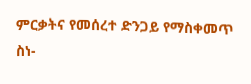ምርቃትና የመሰረተ ድንጋይ የማስቀመጥ ስነ-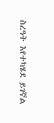ስረዓት እየተካሄደ ይገኛል